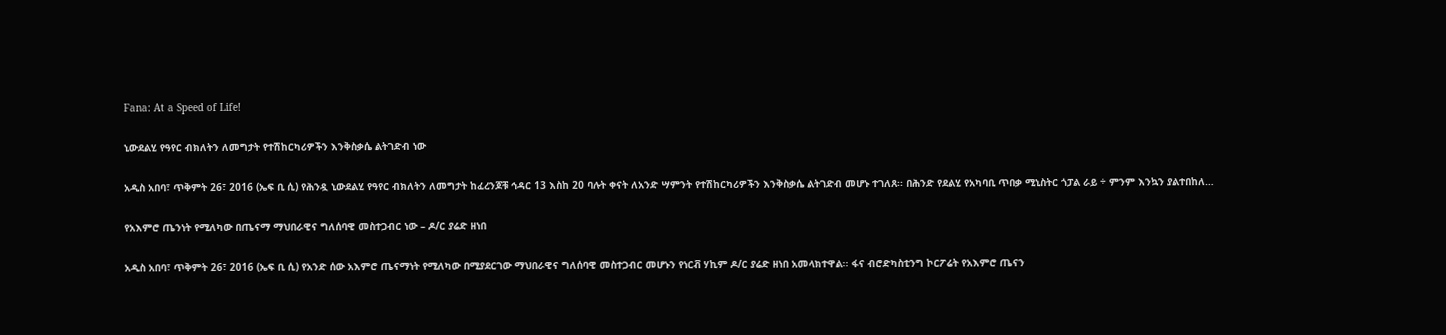Fana: At a Speed of Life!

ኒውደልሂ የዓየር ብክለትን ለመግታት የተሽከርካሪዎችን እንቅስቃሴ ልትገድብ ነው

አዲስ አበባ፣ ጥቅምት 26፣ 2016 (ኤፍ ቢ ሲ) የሕንዷ ኒውደልሂ የዓየር ብክለትን ለመግታት ከፈረንጆቹ ኅዳር 13 እስከ 20 ባሉት ቀናት ለአንድ ሣምንት የተሽከርካሪዎችን እንቅስቃሴ ልትገድብ መሆኑ ተገለጸ፡፡ በሕንድ የደልሂ የአካባቢ ጥበቃ ሚኒስትር ጎፓል ራይ ÷ ምንም እንኳን ያልተበከለ…

የአእምሮ ጤንነት የሚለካው በጤናማ ማህበራዊና ግለሰባዊ መስተጋብር ነው – ዶ/ር ያሬድ ዘነበ

አዲስ አበባ፣ ጥቅምት 26፣ 2016 (ኤፍ ቢ ሲ) የአንድ ሰው አእምሮ ጤናማነት የሚለካው በሚያደርገው ማህበራዊና ግለሰባዊ መስተጋብር መሆኑን የነርቭ ሃኪም ዶ/ር ያሬድ ዘነበ አመላክተዋል፡፡ ፋና ብሮድካስቲንግ ኮርፖሬት የአእምሮ ጤናን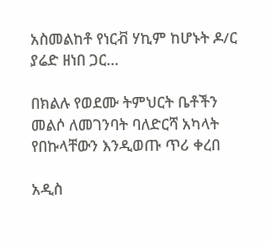አስመልከቶ የነርቭ ሃኪም ከሆኑት ዶ/ር ያሬድ ዘነበ ጋር…

በክልሉ የወደሙ ትምህርት ቤቶችን መልሶ ለመገንባት ባለድርሻ አካላት የበኩላቸውን እንዲወጡ ጥሪ ቀረበ

አዲስ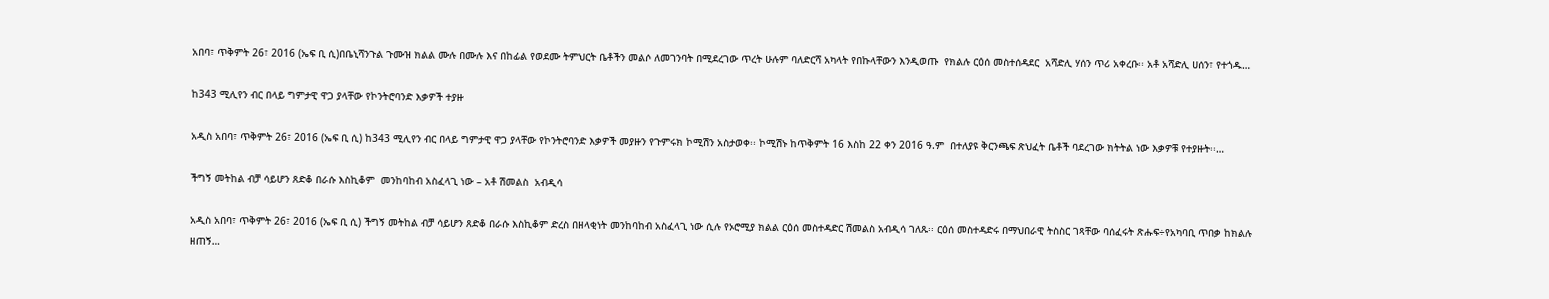አበባ፣ ጥቅምት 26፣ 2016 (ኤፍ ቢ ሲ)በቤኒሻንጉል ጉሙዝ ክልል ሙሉ በሙሉ እና በከፊል የወደሙ ትምህርት ቤቶችን መልሶ ለመገንባት በሚደረገው ጥረት ሁሉም ባለድርሻ አካላት የበኩላቸውን እንዲወጡ  የክልሉ ርዕሰ መስተሰዳደር  አሻድሊ ሃሰን ጥሪ አቀረቡ፡፡ አቶ አሻድሊ ሀሰን፣ የተጎዱ…

ከ343 ሚሊየን ብር በላይ ግምታዊ ዋጋ ያላቸው የኮንትሮባንድ እቃዎች ተያዙ

አዲስ አበባ፣ ጥቅምት 26፣ 2016 (ኤፍ ቢ ሲ) ከ343 ሚሊየን ብር በላይ ግምታዊ ዋጋ ያላቸው የኮንትሮባንድ እቃዎች መያዙን የጉምሩክ ኮሚሽን አስታወቀ፡፡ ኮሚሽኑ ከጥቅምት 16 እስከ 22 ቀን 2016 ዓ.ም  በተለያዩ ቅርንጫፍ ጽህፈት ቤቶች ባደረገው ክትትል ነው እቃዎቹ የተያዙት፡፡…

ችግኝ መትከል ብቻ ሳይሆን ጸድቆ በራሱ እስኪቆም  መንከባከብ አስፈላጊ ነው – አቶ ሽመልስ  አብዲሳ

አዲስ አበባ፣ ጥቅምት 26፣ 2016 (ኤፍ ቢ ሲ) ችግኝ መትከል ብቻ ሳይሆን ጸድቆ በራሱ እስኪቆም ድረስ በዘላቂነት መንከባከብ አስፈላጊ ነው ሲሉ የኦሮሚያ ክልል ርዕሰ መስተዳድር ሽመልስ አብዲሳ ገለጹ፡፡ ርዕሰ መስተዳድሩ በማህበራዊ ትስስር ገጻቸው ባሰፈሩት ጽሑፍ÷የአካባቢ ጥበቃ ከክልሉ ዘጠኝ…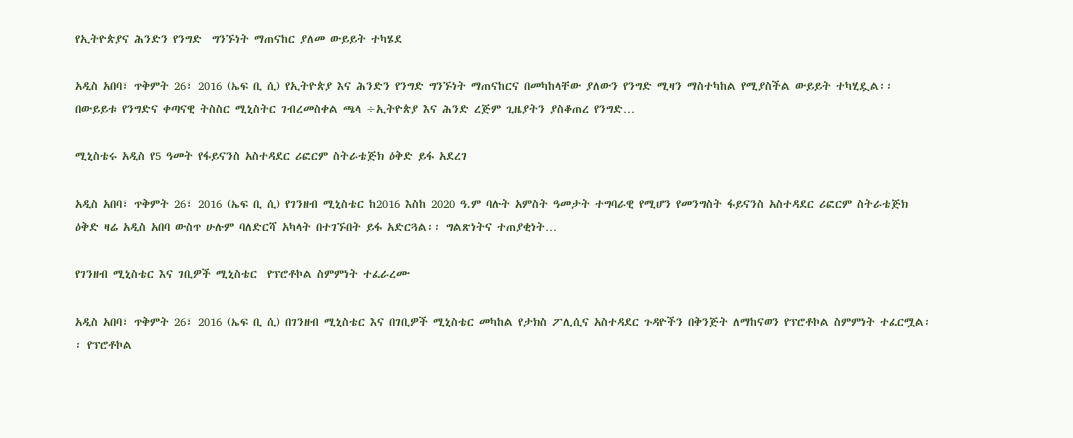የኢትዮጵያና ሕንድን የንግድ  ግንኙነት ማጠናከር ያለመ ውይይት ተካሄደ

አዲስ አበባ፣ ጥቅምት 26፣ 2016 (ኤፍ ቢ ሲ) የኢትዮጵያ እና ሕንድን የንግድ ግንኙነት ማጠናከርና በመካከላቸው ያለውን የንግድ ሚዛን ማስተካከል የሚያስችል ውይይት ተካሂዷል፡፡ በውይይቱ የንግድና ቀጣናዊ ትስስር ሚኒስትር ገብረመስቀል ጫላ ÷ኢትዮጵያ እና ሕንድ ረጅም ጊዜያትን ያስቆጠረ የንግድ…

ሚኒስቴሩ አዲስ የ5 ዓመት የፋይናንስ አስተዳደር ሪፎርም ስትራቴጅክ ዕቅድ ይፋ አደረገ

አዲስ አበባ፣ ጥቅምት 26፣ 2016 (ኤፍ ቢ ሲ) የገንዘብ ሚኒስቴር ከ2016 እስከ 2020 ዓ.ም ባሉት አምስት ዓመታት ተግባራዊ የሚሆን የመንግስት ፋይናንስ አስተዳደር ሪፎርም ስትራቴጅክ ዕቅድ ዛሬ አዲስ አበባ ውስጥ ሁሉም ባለድርሻ አካላት በተገኙበት ይፋ አድርጓል፡፡ ግልጽነትና ተጠያቂነት…

የገንዘብ ሚኒስቴር እና ገቢዎች ሚኒስቴር  የፕሮቶኮል ስምምነት ተፈራረሙ

አዲስ አበባ፣ ጥቅምት 26፣ 2016 (ኤፍ ቢ ሲ) በገንዘብ ሚኒስቴር እና በገቢዎች ሚኒስቴር መካከል የታክስ ፖሊሲና አስተዳደር ጉዳዮችን በቅንጅት ለማከናወን የፕሮቶኮል ስምምነት ተፈርሟል፡፡ የፕሮቶኮል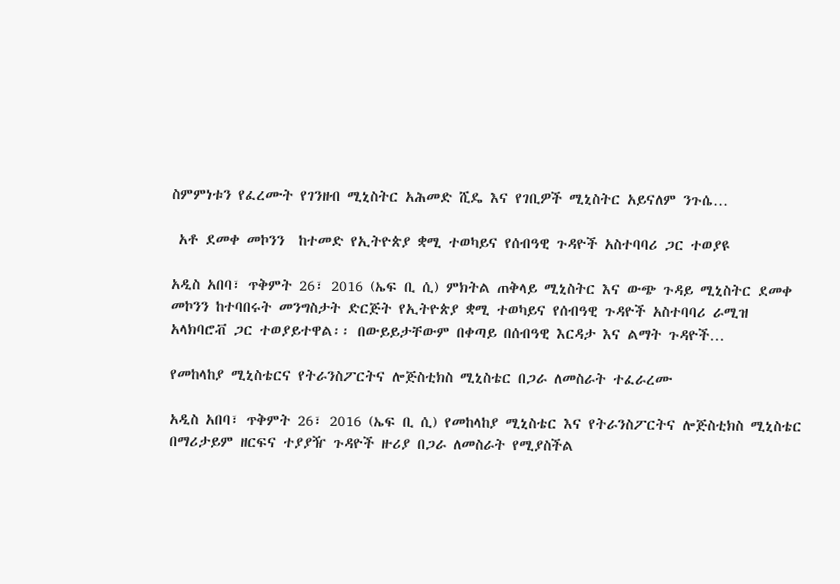ስምምነቱን የፈረሙት የገንዘብ ሚኒስትር አሕመድ ሺዴ እና የገቢዎች ሚኒስትር አይናለም ንጉሴ…

 አቶ ደመቀ መኮንን  ከተመድ የኢትዮጵያ ቋሚ ተወካይና የሰብዓዊ ጉዳዮች አስተባባሪ ጋር ተወያዩ

አዲስ አበባ፣ ጥቅምት 26፣ 2016 (ኤፍ ቢ ሲ) ምክትል ጠቅላይ ሚኒስትር እና ውጭ ጉዳይ ሚኒስትር ደመቀ መኮንን ከተባበሩት መንግስታት ድርጅት የኢትዮጵያ ቋሚ ተወካይና የሰብዓዊ ጉዳዮች አስተባባሪ ራሚዝ አላክባሮቭ ጋር ተወያይተዋል፡፡ በውይይታቸውም በቀጣይ በሰብዓዊ እርዳታ እና ልማት ጉዳዮች…

የመከላከያ ሚኒስቴርና የትራንስፖርትና ሎጅስቲክስ ሚኒስቴር በጋራ ለመስራት ተፈራረሙ

አዲስ አበባ፣ ጥቅምት 26፣ 2016 (ኤፍ ቢ ሲ) የመከላከያ ሚኒስቴር እና የትራንስፖርትና ሎጅስቲክስ ሚኒስቴር በማሪታይም ዘርፍና ተያያዥ ጉዳዮች ዙሪያ በጋራ ለመስራት የሚያስችል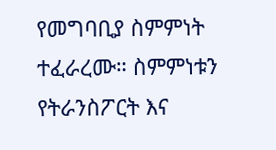የመግባቢያ ስምምነት ተፈራረሙ። ስምምነቱን የትራንስፖርት እና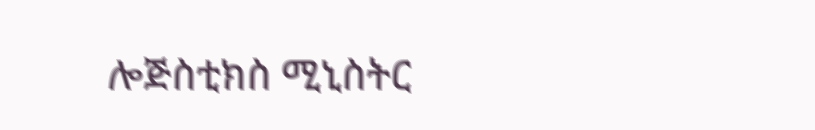ሎጅስቲክስ ሚኒስትር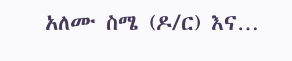አለሙ ስሜ (ዶ/ር) እና…